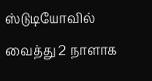ஸ்டுடியோவில் வைத்து 2 நாளாக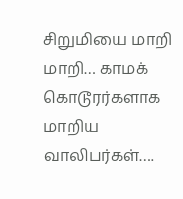சிறுமியை மாறி மாறி… காமக் கொடூரர்களாக மாறிய வாலிபர்கள்….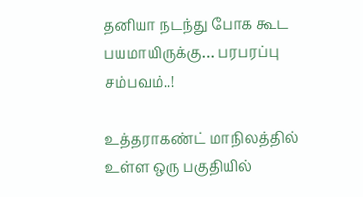தனியா நடந்து போக கூட பயமாயிருக்கு… பரபரப்பு சம்பவம்..!

உத்தராகண்ட் மாநிலத்தில் உள்ள ஒரு பகுதியில்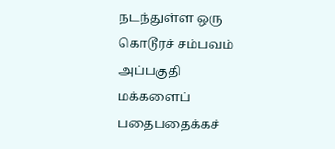நடந்துள்ள ஒரு கொடூரச் சம்பவம் அப்பகுதி மக்களைப் பதைபதைக்கச்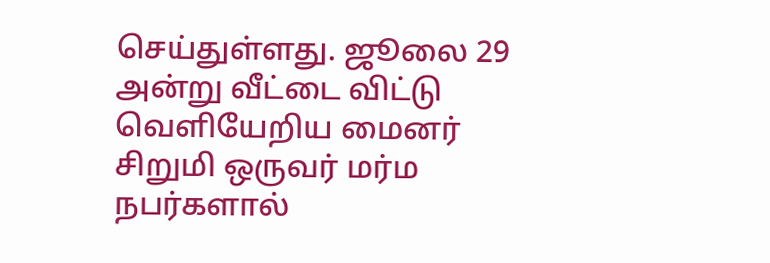செய்துள்ளது. ஜூலை 29 அன்று வீட்டை விட்டு வெளியேறிய மைனர் சிறுமி ஒருவர் மர்ம நபர்களால்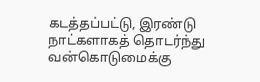கடத்தப்பட்டு, இரண்டு நாட்களாகத் தொடர்ந்து வன்கொடுமைக்கு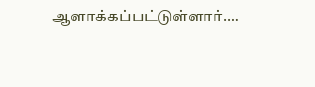ஆளாக்கப்பட்டுள்ளார்.…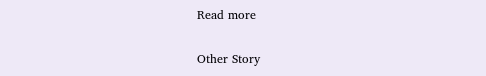Read more

Other Story